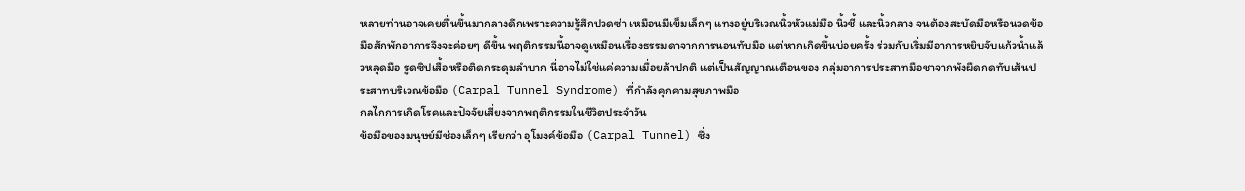หลายท่านอาจเคยตื่นขึ้นมากลางดึกเพราะความรู้สึกปวดซ่า เหมือนมีเข็มเล็กๆ แทงอยู่บริเวณนิ้วหัวแม่มือ นิ้วชี้ และนิ้วกลาง จนต้องสะบัดมือหรือนวดข้อมือสักพักอาการจึงจะค่อยๆ ดีขึ้น พฤติกรรมนี้อาจดูเหมือนเรื่องธรรมดาจากการนอนทับมือ แต่หากเกิดขึ้นบ่อยครั้ง ร่วมกับเริ่มมีอาการหยิบจับแก้วน้ำแล้วหลุดมือ รูดซิปเสื้อหรือติดกระดุมลำบาก นี่อาจไม่ใช่แค่ความเมื่อยล้าปกติ แต่เป็นสัญญาณเตือนของ กลุ่มอาการประสาทมือชาจากพังผืดกดทับเส้นประสาทบริเวณข้อมือ (Carpal Tunnel Syndrome) ที่กำลังคุกคามสุขภาพมือ
กลไกการเกิดโรคและปัจจัยเสี่ยงจากพฤติกรรมในชีวิตประจำวัน
ข้อมือของมนุษย์มีช่องเล็กๆ เรียกว่า อุโมงค์ข้อมือ (Carpal Tunnel) ซึ่ง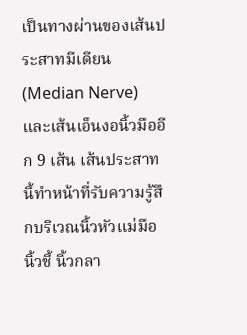เป็นทางผ่านของเส้นประสาทมีเดียน (Median Nerve) และเส้นเอ็นงอนิ้วมืออีก 9 เส้น เส้นประสาทนี้ทำหน้าที่รับความรู้สึกบริเวณนิ้วหัวแม่มือ นิ้วชี้ นิ้วกลา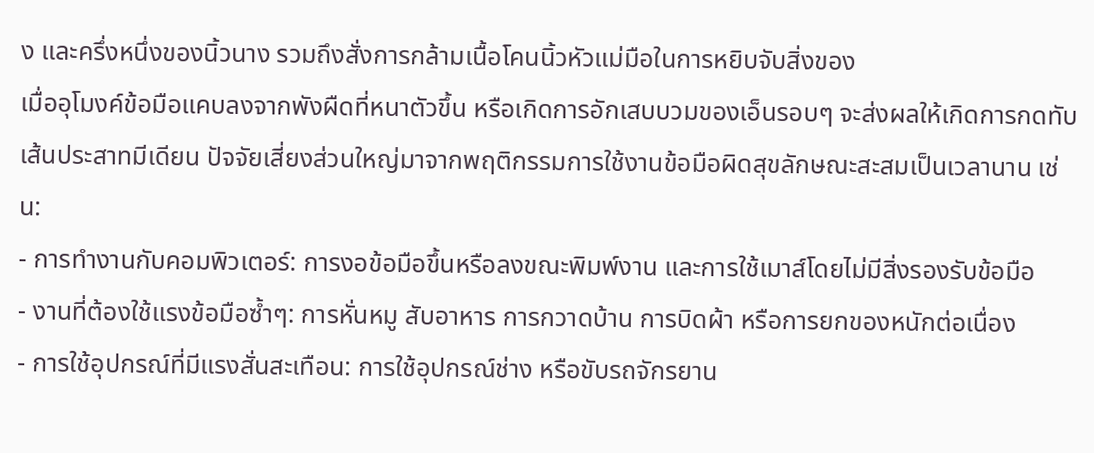ง และครึ่งหนึ่งของนิ้วนาง รวมถึงสั่งการกล้ามเนื้อโคนนิ้วหัวแม่มือในการหยิบจับสิ่งของ
เมื่ออุโมงค์ข้อมือแคบลงจากพังผืดที่หนาตัวขึ้น หรือเกิดการอักเสบบวมของเอ็นรอบๆ จะส่งผลให้เกิดการกดทับเส้นประสาทมีเดียน ปัจจัยเสี่ยงส่วนใหญ่มาจากพฤติกรรมการใช้งานข้อมือผิดสุขลักษณะสะสมเป็นเวลานาน เช่น:
- การทำงานกับคอมพิวเตอร์: การงอข้อมือขึ้นหรือลงขณะพิมพ์งาน และการใช้เมาส์โดยไม่มีสิ่งรองรับข้อมือ
- งานที่ต้องใช้แรงข้อมือซ้ำๆ: การหั่นหมู สับอาหาร การกวาดบ้าน การบิดผ้า หรือการยกของหนักต่อเนื่อง
- การใช้อุปกรณ์ที่มีแรงสั่นสะเทือน: การใช้อุปกรณ์ช่าง หรือขับรถจักรยาน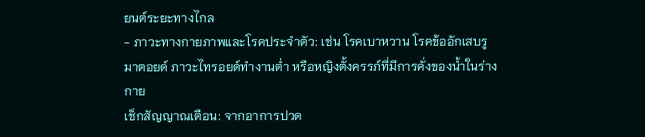ยนต์ระยะทางไกล
- ภาวะทางกายภาพและโรคประจำตัว: เช่น โรคเบาหวาน โรคข้ออักเสบรูมาตอยด์ ภาวะไทรอยด์ทำงานต่ำ หรือหญิงตั้งครรภ์ที่มีการคั่งของน้ำในร่างกาย
เช็กสัญญาณเตือน: จากอาการปวด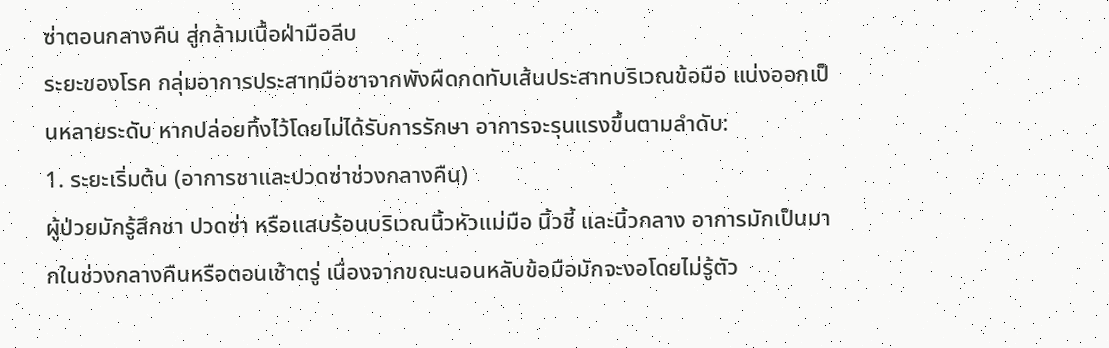ซ่าตอนกลางคืน สู่กล้ามเนื้อฝ่ามือลีบ
ระยะของโรค กลุ่มอาการประสาทมือชาจากพังผืดกดทับเส้นประสาทบริเวณข้อมือ แบ่งออกเป็นหลายระดับ หากปล่อยทิ้งไว้โดยไม่ได้รับการรักษา อาการจะรุนแรงขึ้นตามลำดับ:
1. ระยะเริ่มต้น (อาการชาและปวดซ่าช่วงกลางคืน)
ผู้ป่วยมักรู้สึกชา ปวดซ่า หรือแสบร้อนบริเวณนิ้วหัวแม่มือ นิ้วชี้ และนิ้วกลาง อาการมักเป็นมากในช่วงกลางคืนหรือตอนเช้าตรู่ เนื่องจากขณะนอนหลับข้อมือมักจะงอโดยไม่รู้ตัว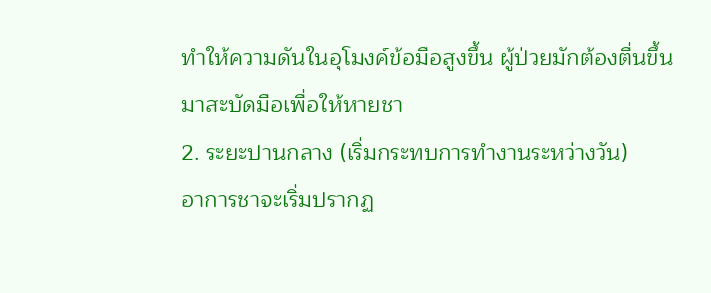ทำให้ความดันในอุโมงค์ข้อมือสูงขึ้น ผู้ป่วยมักต้องตื่นขึ้นมาสะบัดมือเพื่อให้หายชา
2. ระยะปานกลาง (เริ่มกระทบการทำงานระหว่างวัน)
อาการชาจะเริ่มปรากฏ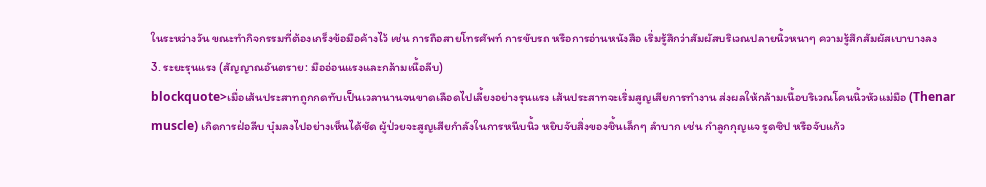ในระหว่างวัน ขณะทำกิจกรรมที่ต้องเกร็งข้อมือค้างไว้ เช่น การถือสายโทรศัพท์ การขับรถ หรือการอ่านหนังสือ เริ่มรู้สึกว่าสัมผัสบริเวณปลายนิ้วหนาๆ ความรู้สึกสัมผัสเบาบางลง
3. ระยะรุนแรง (สัญญาณอันตราย: มืออ่อนแรงและกล้ามเนื้อลีบ)
blockquote>เมื่อเส้นประสาทถูกกดทับเป็นเวลานานจนขาดเลือดไปเลี้ยงอย่างรุนแรง เส้นประสาทจะเริ่มสูญเสียการทำงาน ส่งผลให้กล้ามเนื้อบริเวณโคนนิ้วหัวแม่มือ (Thenar muscle) เกิดการฝ่อลีบ บุ๋มลงไปอย่างเห็นได้ชัด ผู้ป่วยจะสูญเสียกำลังในการหนีบนิ้ว หยิบจับสิ่งของชิ้นเล็กๆ ลำบาก เช่น กำลูกกุญแจ รูดซิป หรือจับแก้ว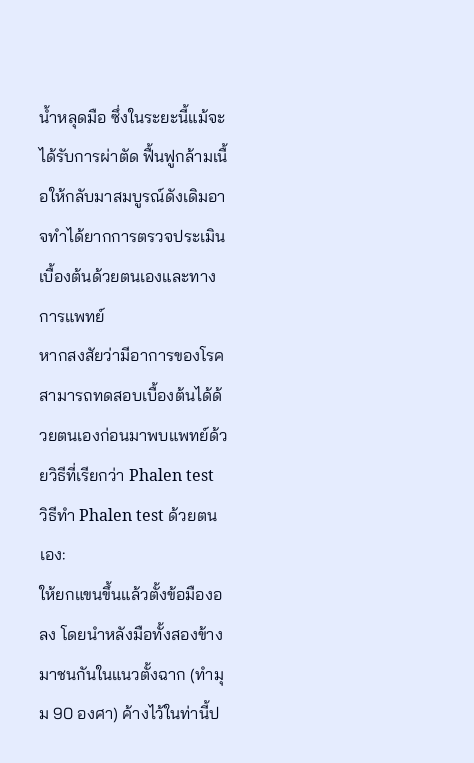น้ำหลุดมือ ซึ่งในระยะนี้แม้จะได้รับการผ่าตัด ฟื้นฟูกล้ามเนื้อให้กลับมาสมบูรณ์ดังเดิมอาจทำได้ยากการตรวจประเมินเบื้องต้นด้วยตนเองและทางการแพทย์
หากสงสัยว่ามีอาการของโรค สามารถทดสอบเบื้องต้นได้ด้วยตนเองก่อนมาพบแพทย์ด้วยวิธีที่เรียกว่า Phalen test
วิธีทำ Phalen test ด้วยตนเอง:
ให้ยกแขนขึ้นแล้วตั้งข้อมืองอลง โดยนำหลังมือทั้งสองข้างมาชนกันในแนวตั้งฉาก (ทำมุม 90 องศา) ค้างไว้ในท่านี้ป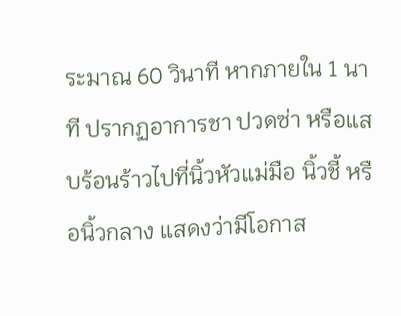ระมาณ 60 วินาที หากภายใน 1 นาที ปรากฏอาการชา ปวดซ่า หรือแสบร้อนร้าวไปที่นิ้วหัวแม่มือ นิ้วชี้ หรือนิ้วกลาง แสดงว่ามีโอกาส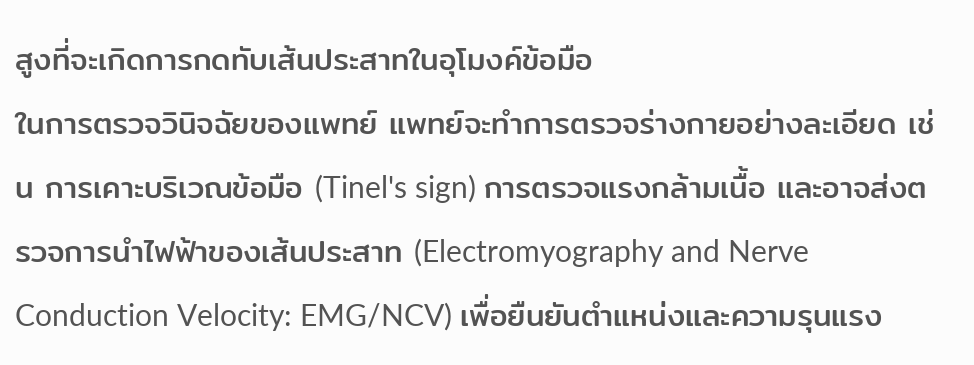สูงที่จะเกิดการกดทับเส้นประสาทในอุโมงค์ข้อมือ
ในการตรวจวินิจฉัยของแพทย์ แพทย์จะทำการตรวจร่างกายอย่างละเอียด เช่น การเคาะบริเวณข้อมือ (Tinel's sign) การตรวจแรงกล้ามเนื้อ และอาจส่งตรวจการนำไฟฟ้าของเส้นประสาท (Electromyography and Nerve Conduction Velocity: EMG/NCV) เพื่อยืนยันตำแหน่งและความรุนแรง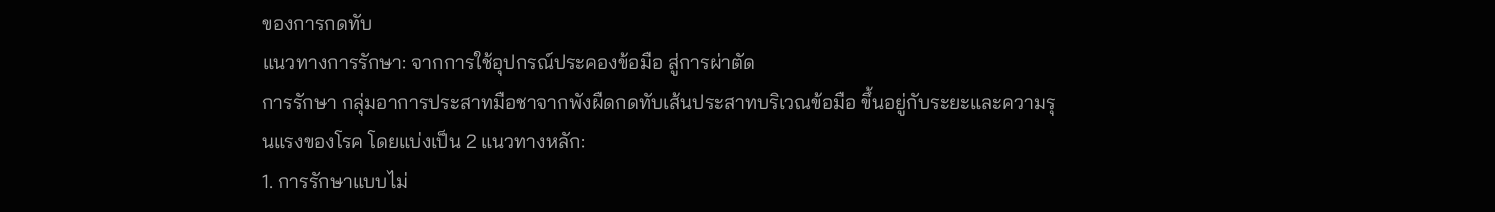ของการกดทับ
แนวทางการรักษา: จากการใช้อุปกรณ์ประคองข้อมือ สู่การผ่าตัด
การรักษา กลุ่มอาการประสาทมือชาจากพังผืดกดทับเส้นประสาทบริเวณข้อมือ ขึ้นอยู่กับระยะและความรุนแรงของโรค โดยแบ่งเป็น 2 แนวทางหลัก:
1. การรักษาแบบไม่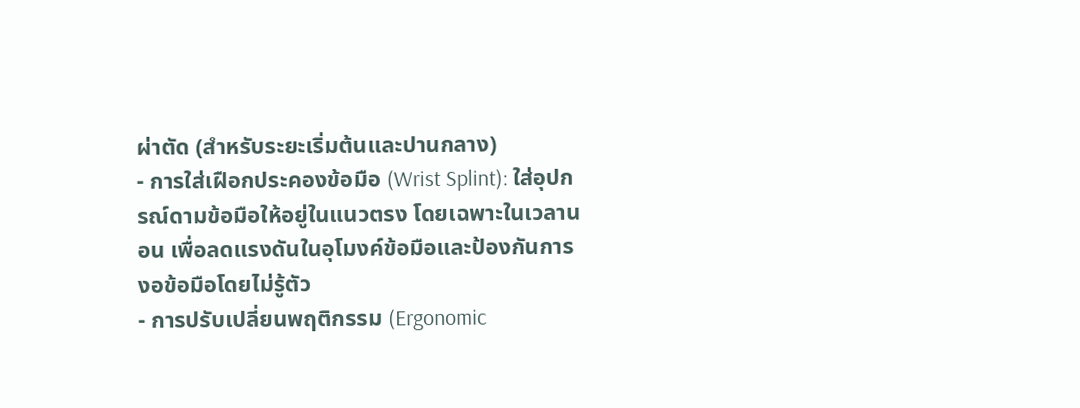ผ่าตัด (สำหรับระยะเริ่มต้นและปานกลาง)
- การใส่เฝือกประคองข้อมือ (Wrist Splint): ใส่อุปกรณ์ดามข้อมือให้อยู่ในแนวตรง โดยเฉพาะในเวลานอน เพื่อลดแรงดันในอุโมงค์ข้อมือและป้องกันการงอข้อมือโดยไม่รู้ตัว
- การปรับเปลี่ยนพฤติกรรม (Ergonomic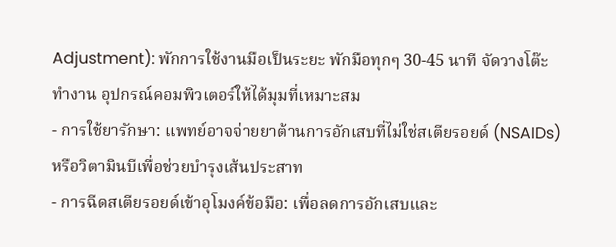Adjustment): พักการใช้งานมือเป็นระยะ พักมือทุกๆ 30-45 นาที จัดวางโต๊ะทำงาน อุปกรณ์คอมพิวเตอร์ให้ได้มุมที่เหมาะสม
- การใช้ยารักษา: แพทย์อาจจ่ายยาต้านการอักเสบที่ไม่ใช่สเตียรอยด์ (NSAIDs) หรือวิตามินบีเพื่อช่วยบำรุงเส้นประสาท
- การฉีดสเตียรอยด์เข้าอุโมงค์ข้อมือ: เพื่อลดการอักเสบและ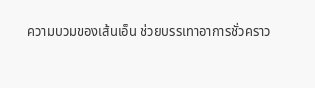ความบวมของเส้นเอ็น ช่วยบรรเทาอาการชั่วคราว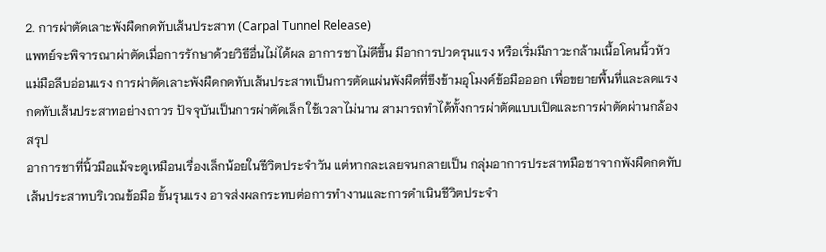2. การผ่าตัดเลาะพังผืดกดทับเส้นประสาท (Carpal Tunnel Release)
แพทย์จะพิจารณาผ่าตัดเมื่อการรักษาด้วยวิธีอื่นไม่ได้ผล อาการชาไม่ดีขึ้น มีอาการปวดรุนแรง หรือเริ่มมีภาวะกล้ามเนื้อโคนนิ้วหัวแม่มือลีบอ่อนแรง การผ่าตัดเลาะพังผืดกดทับเส้นประสาทเป็นการตัดแผ่นพังผืดที่ขึงข้ามอุโมงค์ข้อมือออก เพื่อขยายพื้นที่และลดแรงกดทับเส้นประสาทอย่างถาวร ปัจจุบันเป็นการผ่าตัดเล็ก ใช้เวลาไม่นาน สามารถทำได้ทั้งการผ่าตัดแบบเปิดและการผ่าตัดผ่านกล้อง
สรุป
อาการชาที่นิ้วมือแม้จะดูเหมือนเรื่องเล็กน้อยในชีวิตประจำวัน แต่หากละเลยจนกลายเป็น กลุ่มอาการประสาทมือชาจากพังผืดกดทับเส้นประสาทบริเวณข้อมือ ขั้นรุนแรง อาจส่งผลกระทบต่อการทำงานและการดำเนินชีวิตประจำ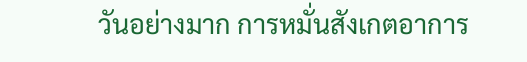วันอย่างมาก การหมั่นสังเกตอาการ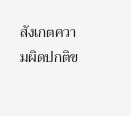สังเกตความผิดปกติข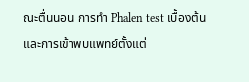ณะตื่นนอน การทำ Phalen test เบื้องต้น และการเข้าพบแพทย์ตั้งแต่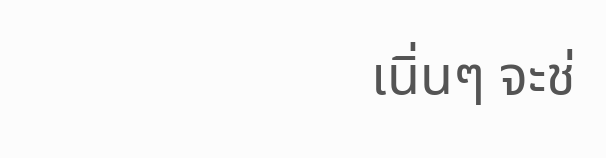เนิ่นๆ จะช่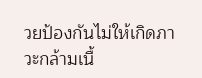วยป้องกันไม่ให้เกิดภาวะกล้ามเนื้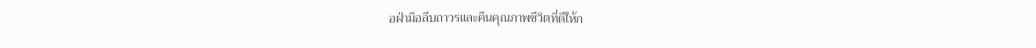อฝ่ามือลีบถาวรและคืนคุณภาพชีวิตที่ดีให้ก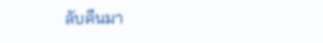ลับคืนมา